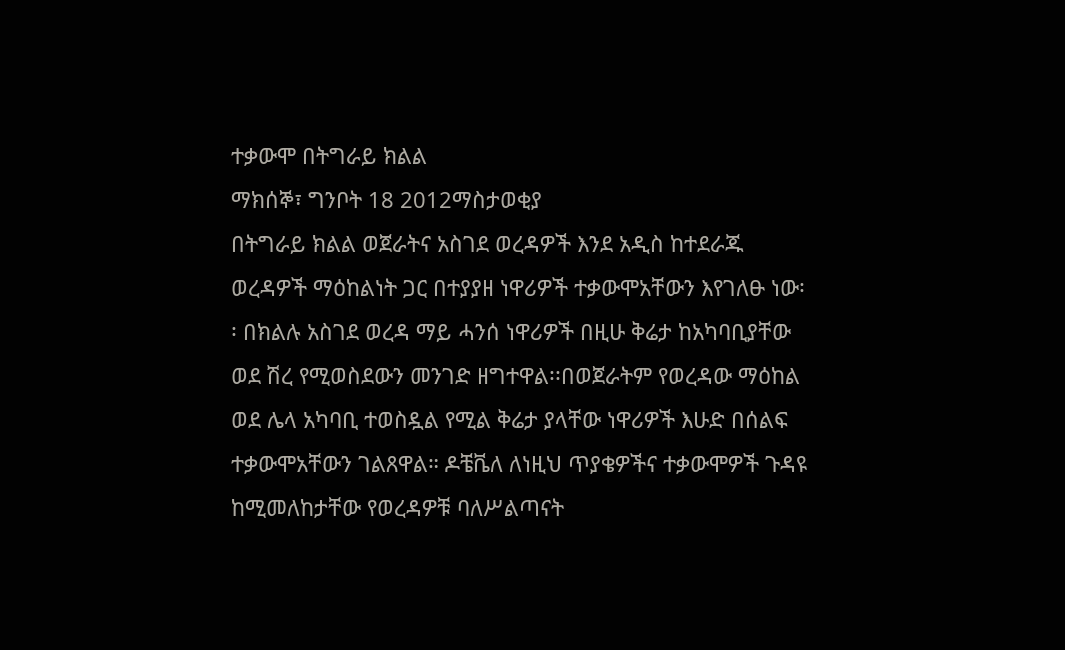ተቃውሞ በትግራይ ክልል
ማክሰኞ፣ ግንቦት 18 2012ማስታወቂያ
በትግራይ ክልል ወጀራትና አስገደ ወረዳዎች እንደ አዲስ ከተደራጁ ወረዳዎች ማዕከልነት ጋር በተያያዘ ነዋሪዎች ተቃውሞአቸውን እየገለፁ ነው፡፡ በክልሉ አስገደ ወረዳ ማይ ሓንሰ ነዋሪዎች በዚሁ ቅሬታ ከአካባቢያቸው ወደ ሽረ የሚወስደውን መንገድ ዘግተዋል፡፡በወጀራትም የወረዳው ማዕከል ወደ ሌላ አካባቢ ተወስዷል የሚል ቅሬታ ያላቸው ነዋሪዎች እሁድ በሰልፍ ተቃውሞአቸውን ገልጸዋል። ዶቼቬለ ለነዚህ ጥያቄዎችና ተቃውሞዎች ጉዳዩ ከሚመለከታቸው የወረዳዎቹ ባለሥልጣናት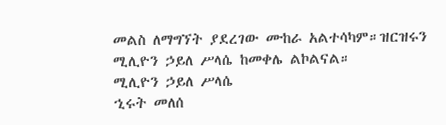መልስ ለማግኘት ያደረገው ሙከራ አልተሳካም።ዝርዝሩን ሚሊዮን ኃይለ ሥላሴ ከመቀሌ ልኮልናል።
ሚሊዮን ኃይለ ሥላሴ
ኂሩት መለሰ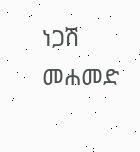ነጋሽ መሐመድ